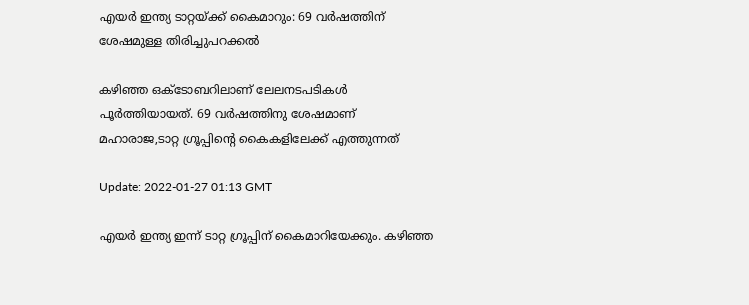എയർ ഇന്ത്യ ടാറ്റയ്ക്ക് കൈമാറും: 69 വർഷത്തിന് ശേഷമുള്ള തിരിച്ചുപറക്കൽ

കഴിഞ്ഞ ഒക്‌ടോബറിലാണ് ലേലനടപടികൾ പൂർത്തിയായത്. 69 വർഷത്തിനു ശേഷമാണ് മഹാരാജ,ടാറ്റ ഗ്രൂപ്പിന്റെ കൈകളിലേക്ക് എത്തുന്നത്

Update: 2022-01-27 01:13 GMT

എയർ ഇന്ത്യ ഇന്ന് ടാറ്റ ഗ്രൂപ്പിന് കൈമാറിയേക്കും. കഴിഞ്ഞ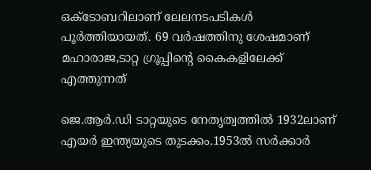ഒക്‌ടോബറിലാണ് ലേലനടപടികൾ പൂർത്തിയായത്. 69 വർഷത്തിനു ശേഷമാണ് മഹാരാജ,ടാറ്റ ഗ്രൂപ്പിന്റെ കൈകളിലേക്ക് എത്തുന്നത്

ജെ.ആർ.ഡി ടാറ്റയുടെ നേതൃത്വത്തിൽ 1932ലാണ് എയർ ഇന്ത്യയുടെ തുടക്കം.1953ൽ സർക്കാർ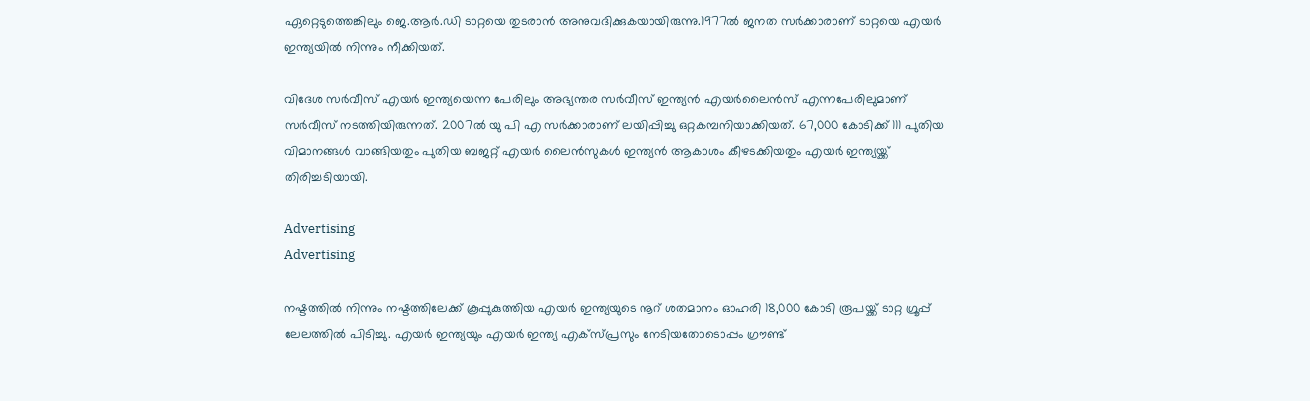ഏറ്റെടുത്തെങ്കിലും ജെ.ആർ.ഡി ടാറ്റയെ തുടരാൻ അനുവദിക്കുകയായിരുന്നു.1977ൽ ജനത സർക്കാരാണ് ടാറ്റയെ എയർ ഇന്ത്യയിൽ നിന്നും നീക്കിയത്.

വിദേശ സർവീസ് എയർ ഇന്ത്യയെന്ന പേരിലും അഭ്യന്തര സർവീസ് ഇന്ത്യൻ എയർലൈൻസ് എന്നപേരിലുമാണ് സർവീസ് നടത്തിയിരുന്നത്. 2007ൽ യു പി എ സർക്കാരാണ് ലയിപ്പിച്ചു ഒറ്റകമ്പനിയാക്കിയത്. 67,000 കോടിക്ക് 111 പുതിയ വിമാനങ്ങൾ വാങ്ങിയതും പുതിയ ബജറ്റ് എയർ ലൈൻസുകൾ ഇന്ത്യൻ ആകാശം കീഴടക്കിയതും എയർ ഇന്ത്യയ്ക്ക് തിരിച്ചടിയായി.

Advertising
Advertising

നഷ്ടത്തിൽ നിന്നും നഷ്ടത്തിലേക്ക് കൂപ്പുകുത്തിയ എയർ ഇന്ത്യയുടെ നൂറ് ശതമാനം ഓഹരി 18,000 കോടി രൂപയ്ക്ക് ടാറ്റ ഗ്രൂപ്പ് ലേലത്തിൽ പിടിച്ചു. എയർ ഇന്ത്യയും എയർ ഇന്ത്യ എക്സ്പ്രസും നേടിയതോടൊപ്പം ഗ്രൗണ്ട്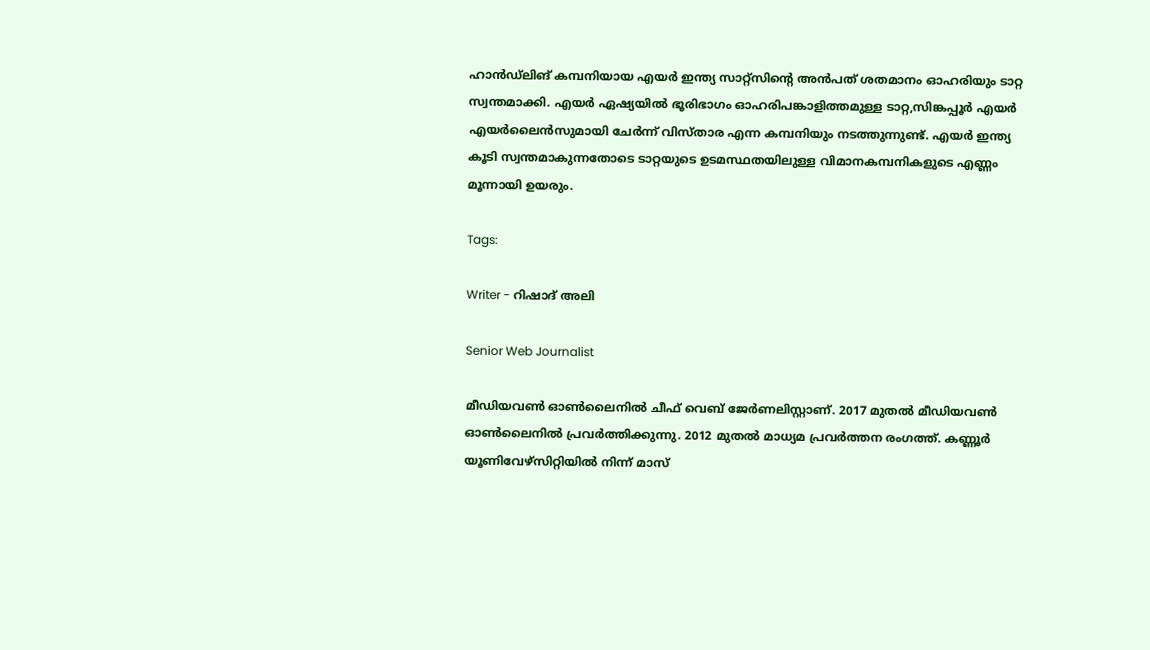ഹാൻഡ്ലിങ് കമ്പനിയായ എയർ ഇന്ത്യ സാറ്റ്സിന്റെ അൻപത് ശതമാനം ഓഹരിയും ടാറ്റ സ്വന്തമാക്കി. എയർ ഏഷ്യയിൽ ഭൂരിഭാഗം ഓഹരിപങ്കാളിത്തമുള്ള ടാറ്റ,സിങ്കപ്പൂർ എയർ എയർലൈൻസുമായി ചേർന്ന് വിസ്താര എന്ന കമ്പനിയും നടത്തുന്നുണ്ട്. എയർ ഇന്ത്യ കൂടി സ്വന്തമാകുന്നതോടെ ടാറ്റയുടെ ഉടമസ്ഥതയിലുള്ള വിമാനകമ്പനികളുടെ എണ്ണം മൂന്നായി ഉയരും.

Tags:

Writer - റിഷാദ് അലി

Senior Web Journalist

മീഡിയവൺ ഓൺലൈനിൽ ചീഫ് വെബ് ജേർണലിസ്റ്റാണ്. 2017 മുതൽ മീഡിയവൺ ഓൺലൈനിൽ പ്രവർത്തിക്കുന്നു. 2012 മുതൽ മാധ്യമ പ്രവർത്തന രംഗത്ത്. കണ്ണൂര്‍ യൂണിവേഴ്‌സിറ്റിയിൽ നിന്ന് മാസ്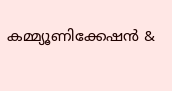കമ്മ്യൂണിക്കേഷന്‍ &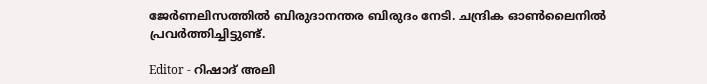ജേര്‍ണലിസത്തില്‍ ബിരുദാനന്തര ബിരുദം നേടി. ചന്ദ്രിക ഓണ്‍ലൈനില്‍ പ്രവര്‍ത്തിച്ചിട്ടുണ്ട്.

Editor - റിഷാദ് അലി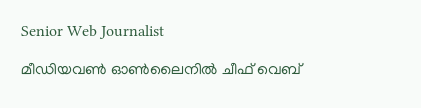Senior Web Journalist

മീഡിയവൺ ഓൺലൈനിൽ ചീഫ് വെബ്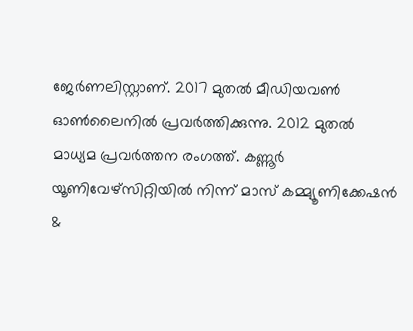ജേർണലിസ്റ്റാണ്. 2017 മുതൽ മീഡിയവൺ ഓൺലൈനിൽ പ്രവർത്തിക്കുന്നു. 2012 മുതൽ മാധ്യമ പ്രവർത്തന രംഗത്ത്. കണ്ണൂര്‍ യൂണിവേഴ്‌സിറ്റിയിൽ നിന്ന് മാസ് കമ്മ്യൂണിക്കേഷന്‍ &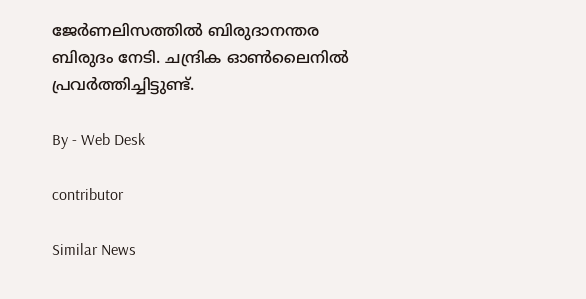ജേര്‍ണലിസത്തില്‍ ബിരുദാനന്തര ബിരുദം നേടി. ചന്ദ്രിക ഓണ്‍ലൈനില്‍ പ്രവര്‍ത്തിച്ചിട്ടുണ്ട്.

By - Web Desk

contributor

Similar News